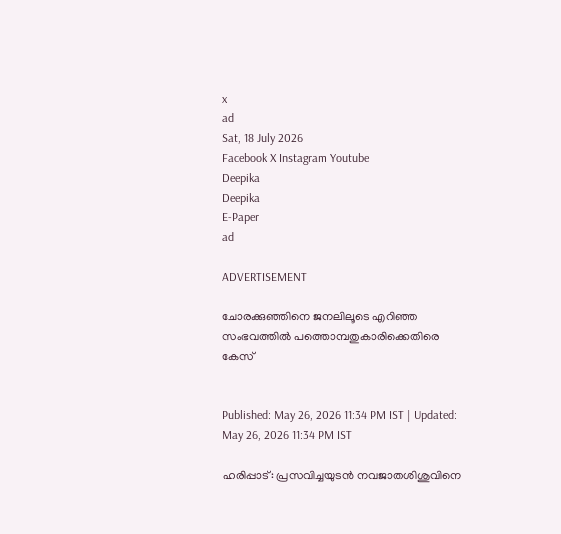x
ad
Sat, 18 July 2026
Facebook X Instagram Youtube
Deepika
Deepika
E-Paper
ad

ADVERTISEMENT

ചോരക്കുഞ്ഞിനെ ജനലിലൂടെ എറിഞ്ഞ സംഭവത്തിൽ പത്തൊമ്പതുകാരിക്കെതിരെ കേസ്


Published: May 26, 2026 11:34 PM IST | Updated: May 26, 2026 11:34 PM IST

ഹരിപ്പാട്: പ്രസവിച്ചയുടൻ നവജാതശിശുവിനെ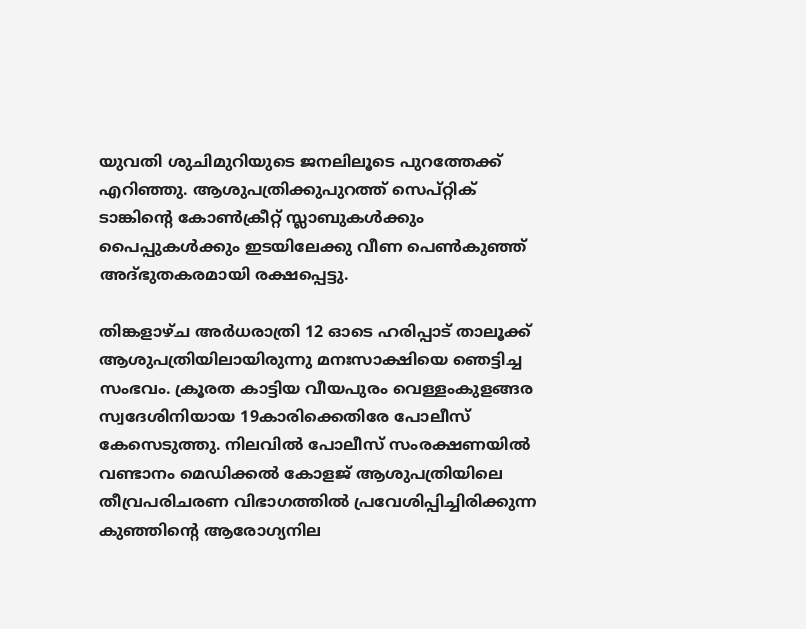യുവതി ശുചിമുറിയുടെ ജനലിലൂടെ പുറത്തേക്ക് എറിഞ്ഞു. ആശുപത്രിക്കുപുറത്ത് സെപ്റ്റിക് ടാങ്കിന്‍റെ കോൺക്രീറ്റ് സ്ലാബുകൾക്കും പൈപ്പുകൾക്കും ഇടയിലേക്കു വീണ പെൺകുഞ്ഞ് അദ്ഭുതകരമായി രക്ഷപ്പെട്ടു.

തിങ്കളാഴ്ച അർധരാത്രി 12 ഓടെ ഹരിപ്പാട് താലൂക്ക് ആശുപത്രിയിലായിരുന്നു മനഃസാക്ഷിയെ ഞെട്ടിച്ച സംഭവം. ക്രൂരത കാട്ടിയ വീയപുരം വെള്ളംകുളങ്ങര സ്വദേശിനിയായ 19കാരിക്കെതിരേ പോലീസ് കേസെടുത്തു. നിലവിൽ പോലീസ് സംരക്ഷണയിൽ വണ്ടാനം മെഡിക്കൽ കോളജ് ആശുപത്രിയിലെ തീവ്രപരിചരണ വിഭാഗത്തിൽ പ്രവേശിപ്പിച്ചിരിക്കുന്ന കുഞ്ഞിന്‍റെ ആരോഗ്യനില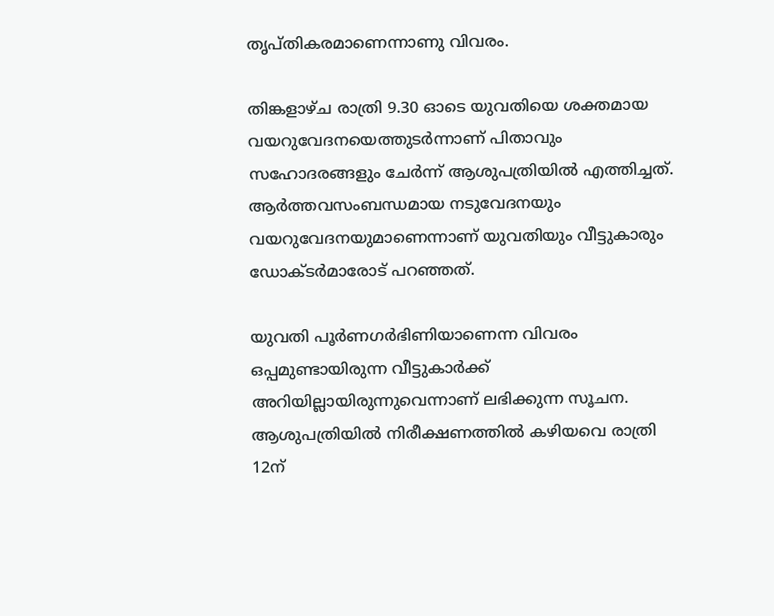തൃപ്തികരമാണെന്നാണു വിവരം.

തിങ്കളാഴ്ച രാത്രി 9.30 ഓടെ യുവതിയെ ശക്തമായ വയറുവേദനയെത്തുടർന്നാണ് പിതാവും സഹോദരങ്ങളും ചേർന്ന് ആശുപത്രിയിൽ എത്തിച്ചത്. ആർത്തവസംബന്ധമായ നടുവേദനയും വയറുവേദനയുമാണെന്നാണ് യുവതിയും വീട്ടുകാരും ഡോക്‌ടർമാരോട് പറഞ്ഞത്.

യുവതി പൂർണഗർഭിണിയാണെന്ന വിവരം ഒപ്പമുണ്ടായിരുന്ന വീട്ടുകാർക്ക് അറിയില്ലായിരുന്നുവെന്നാണ് ലഭിക്കുന്ന സൂചന. ആശുപത്രിയിൽ നിരീക്ഷണത്തിൽ കഴിയവെ രാത്രി 12ന്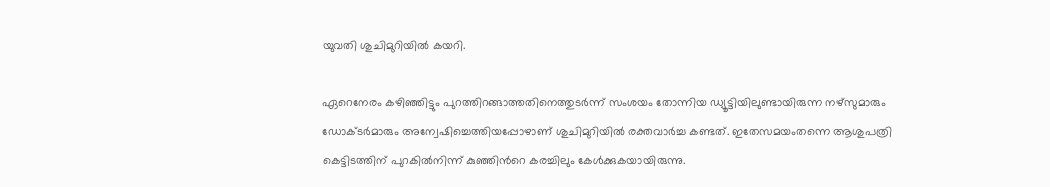യുവതി ശുചിമുറിയിൽ കയറി.

ഏറെനേരം കഴിഞ്ഞിട്ടും പുറത്തിറങ്ങാത്തതിനെത്തുടർന്ന് സംശയം തോന്നിയ ഡ്യൂട്ടിയിലുണ്ടായിരുന്ന നഴ്സുമാരും ഡോക്‌ടർമാരും അന്വേഷിച്ചെത്തിയപ്പോഴാണ് ശുചിമുറിയിൽ രക്തവാർച്ച കണ്ടത്. ഇതേസമയംതന്നെ ആശുപത്രി കെട്ടിടത്തിന് പുറകിൽനിന്ന് കുഞ്ഞിന്‍റെ കരച്ചിലും കേൾക്കുകയായിരുന്നു.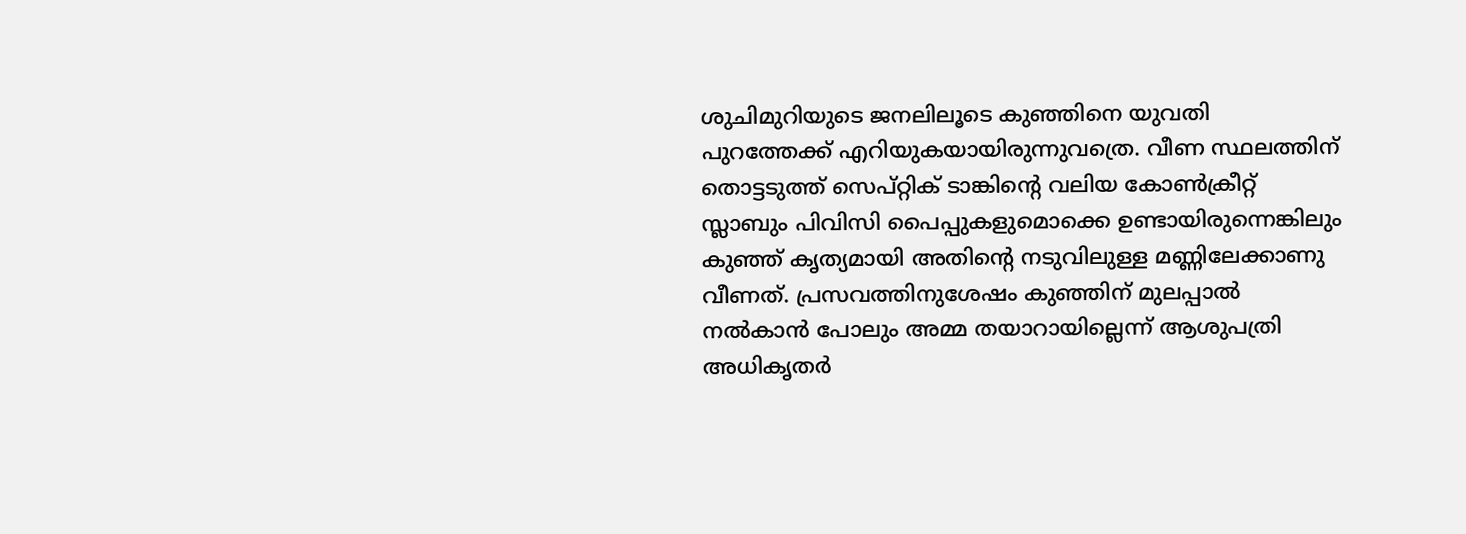ശുചിമുറിയുടെ ജനലിലൂടെ കുഞ്ഞിനെ യുവതി പുറത്തേക്ക് എറിയുകയായിരുന്നുവത്രെ. വീണ സ്ഥലത്തിന് തൊട്ടടുത്ത് സെപ്റ്റിക് ടാങ്കിന്‍റെ വലിയ കോൺക്രീറ്റ് സ്ലാബും പിവിസി പൈപ്പുകളുമൊക്കെ ഉണ്ടായിരുന്നെങ്കിലും കുഞ്ഞ് കൃത്യമായി അതിന്‍റെ നടുവിലുള്ള മണ്ണിലേക്കാണു വീണത്. പ്രസവത്തിനുശേഷം കുഞ്ഞിന് മുലപ്പാൽ നൽകാൻ പോലും അമ്മ തയാറായില്ലെന്ന് ആശുപത്രി അധികൃതർ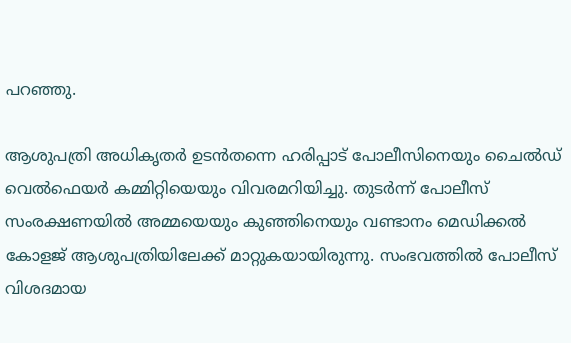പറഞ്ഞു.

ആശുപത്രി അധികൃതർ ഉടൻതന്നെ ഹരിപ്പാട് പോലീസിനെയും ചൈൽഡ് വെൽഫെയർ കമ്മിറ്റിയെയും വിവരമറിയിച്ചു. തുടർന്ന് പോലീസ് സംരക്ഷണയിൽ അമ്മയെയും കുഞ്ഞിനെയും വണ്ടാനം മെഡിക്കൽ കോളജ് ആശുപത്രിയിലേക്ക് മാറ്റുകയായിരുന്നു. സംഭവത്തിൽ പോലീസ് വിശദമായ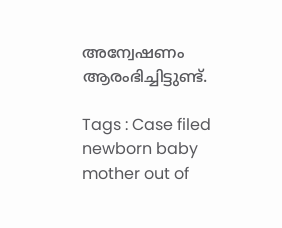അന്വേഷണം ആരംഭിച്ചിട്ടുണ്ട്.

Tags : Case filed newborn baby mother out of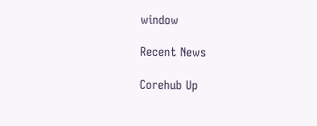window

Recent News

Corehub Up